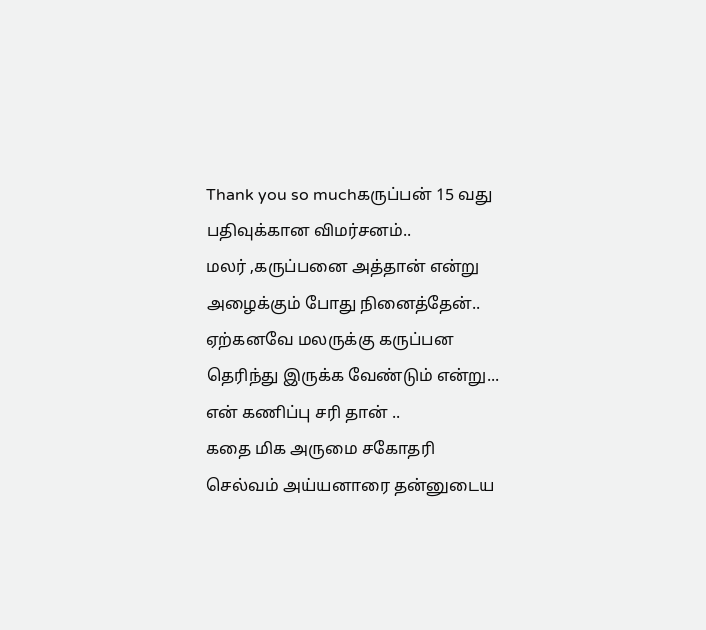Thank you so muchகருப்பன் 15 வது பதிவுக்கான விமர்சனம்..
மலர் ,கருப்பனை அத்தான் என்று அழைக்கும் போது நினைத்தேன்..
ஏற்கனவே மலருக்கு கருப்பன தெரிந்து இருக்க வேண்டும் என்று...
என் கணிப்பு சரி தான் ..
கதை மிக அருமை சகோதரி
செல்வம் அய்யனாரை தன்னுடைய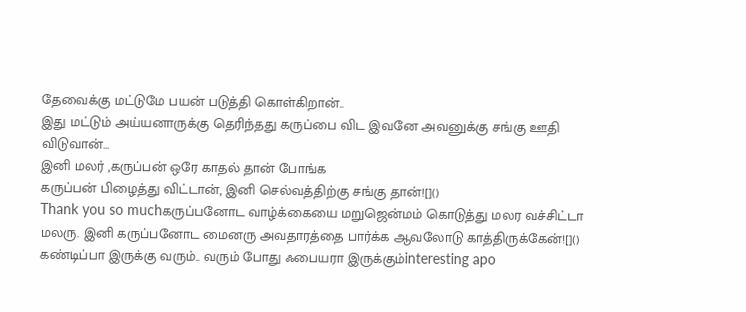தேவைக்கு மட்டுமே பயன் படுத்தி கொள்கிறான்..
இது மட்டும் அய்யனாருக்கு தெரிந்தது கருப்பை விட இவனே அவனுக்கு சங்கு ஊதி விடுவான்...
இனி மலர் ,கருப்பன் ஒரே காதல் தான் போங்க
கருப்பன் பிழைத்து விட்டான், இனி செல்வத்திற்கு சங்கு தான்![]()
Thank you so muchகருப்பனோட வாழ்க்கையை மறுஜென்மம் கொடுத்து மலர வச்சிட்டா மலரு. இனி கருப்பனோட மைனரு அவதாரத்தை பார்க்க ஆவலோடு காத்திருக்கேன்![]()
கண்டிப்பா இருக்கு வரும்.. வரும் போது ஃபையரா இருக்கும்interesting apo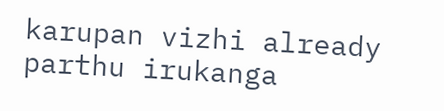karupan vizhi already parthu irukanga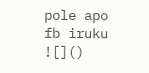pole apo fb iruku
![]()